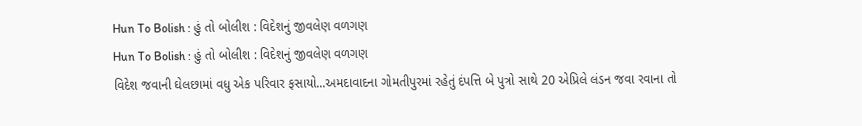Hun To Bolish : હું તો બોલીશ : વિદેશનું જીવલેણ વળગણ
Hun To Bolish : હું તો બોલીશ : વિદેશનું જીવલેણ વળગણ
વિદેશ જવાની ઘેલછામાં વધુ એક પરિવાર ફસાયો...અમદાવાદના ગોમતીપુરમાં રહેતું દંપત્તિ બે પુત્રો સાથે 20 એપ્રિલે લંડન જવા રવાના તો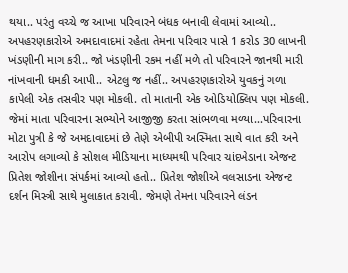થયા.. પરંતુ વચ્ચે જ આખા પરિવારને બંધક બનાવી લેવામાં આવ્યો.. અપહરણકારોએ અમદાવાદમાં રહેતા તેમના પરિવાર પાસે 1 કરોડ 30 લાખની ખંડણીની માગ કરી.. જો ખંડણીની રકમ નહીં મળે તો પરિવારને જાનથી મારી નાંખવાની ધમકી આપી.. એટલુ જ નહીં.. અપહરણકારોએ યુવકનું ગળા કાપેલી એક તસવીર પણ મોકલી. તો માતાની એક ઓડિયોક્લિપ પણ મોકલી. જેમાં માતા પરિવારના સભ્યોને આજીજી કરતા સાંભળવા મળ્યા...પરિવારના મોટા પુત્રી કે જે અમદાવાદમાં છે તેણે એબીપી અસ્મિતા સાથે વાત કરી અને આરોપ લગાવ્યો કે સોશલ મીડિયાના માધ્યમથી પરિવાર ચાંદખેડાના એજન્ટ પ્રિતેશ જોશીના સંપર્કમાં આવ્યો હતો.. પ્રિતેશ જોશીએ વલસાડના એજન્ટ દર્શન મિસ્ત્રી સાથે મુલાકાત કરાવી. જેમણે તેમના પરિવારને લંડન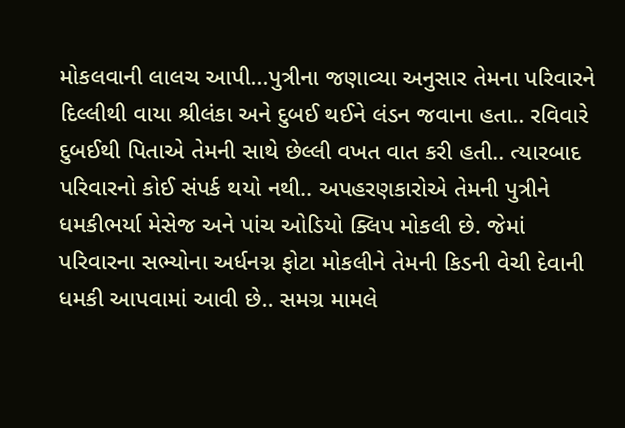મોકલવાની લાલચ આપી...પુત્રીના જણાવ્યા અનુસાર તેમના પરિવારને દિલ્લીથી વાયા શ્રીલંકા અને દુબઈ થઈને લંડન જવાના હતા.. રવિવારે દુબઈથી પિતાએ તેમની સાથે છેલ્લી વખત વાત કરી હતી.. ત્યારબાદ પરિવારનો કોઈ સંપર્ક થયો નથી.. અપહરણકારોએ તેમની પુત્રીને ધમકીભર્યા મેસેજ અને પાંચ ઓડિયો ક્લિપ મોકલી છે. જેમાં પરિવારના સભ્યોના અર્ધનગ્ન ફોટા મોકલીને તેમની કિડની વેચી દેવાની ધમકી આપવામાં આવી છે.. સમગ્ર મામલે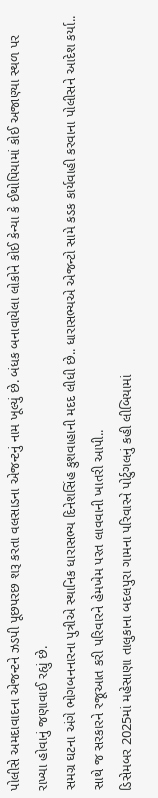પોલીસે અમદાવાદના એજન્ટને ઝડપી પૂછપરછ શરૂ કરતા વલસાડના એજન્ટનું નામ ખૂલ્યું છે. બંધક બનાવાયેલા લોકોને કોઈ કેન્યા કે ઈથોપિયામાં કોઈ અજાણ્યા સ્થળ પર રાખ્યા હોવાનું જણાવાઈ રહ્યું છે.
સમગ્ર ઘટના અંગે ભોગબનનારના પુત્રીએ સ્થાનિક ધારાસભ્ય દિનેશસિંહ કુશવાહાની મદદ લીધી છે.. ધારાસભ્યએ એજન્ટો સામે કડક કાર્યવાહી કરવાના પોલીસને આદેશ કર્યા.. સાથે જ સરકારને રજૂઆત કરી પરિવારને હેમખેમ પરત લાવવાની ખાતરી આપી..
ડિસેમબર 2025માં મહેસાણા તાલુકાના બદલપુરા ગામના પરિવારને પોર્ટુગલનું કહી લીબિયામાં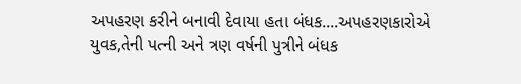અપહરણ કરીને બનાવી દેવાયા હતા બંધક....અપહરણકારોએ યુવક,તેની પત્ની અને ત્રણ વર્ષની પુત્રીને બંધક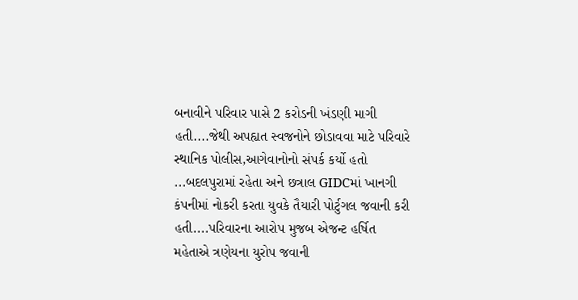બનાવીને પરિવાર પાસે 2 કરોડની ખંડણી માગી હતી....જેથી અપહ્યત સ્વજનોને છોડાવવા માટે પરિવારે સ્થાનિક પોલીસ,આગેવાનોનો સંપર્ક કર્યો હતો ...બદલપુરામાં રહેતા અને છત્રાલ GIDCમાં ખાનગી કંપનીમાં નોકરી કરતા યુવકે તૈયારી પોર્ટુગલ જવાની કરી હતી....પરિવારના આરોપ મુજબ એજન્ટ હર્ષિત મહેતાએ ત્રણેયના યુરોપ જવાની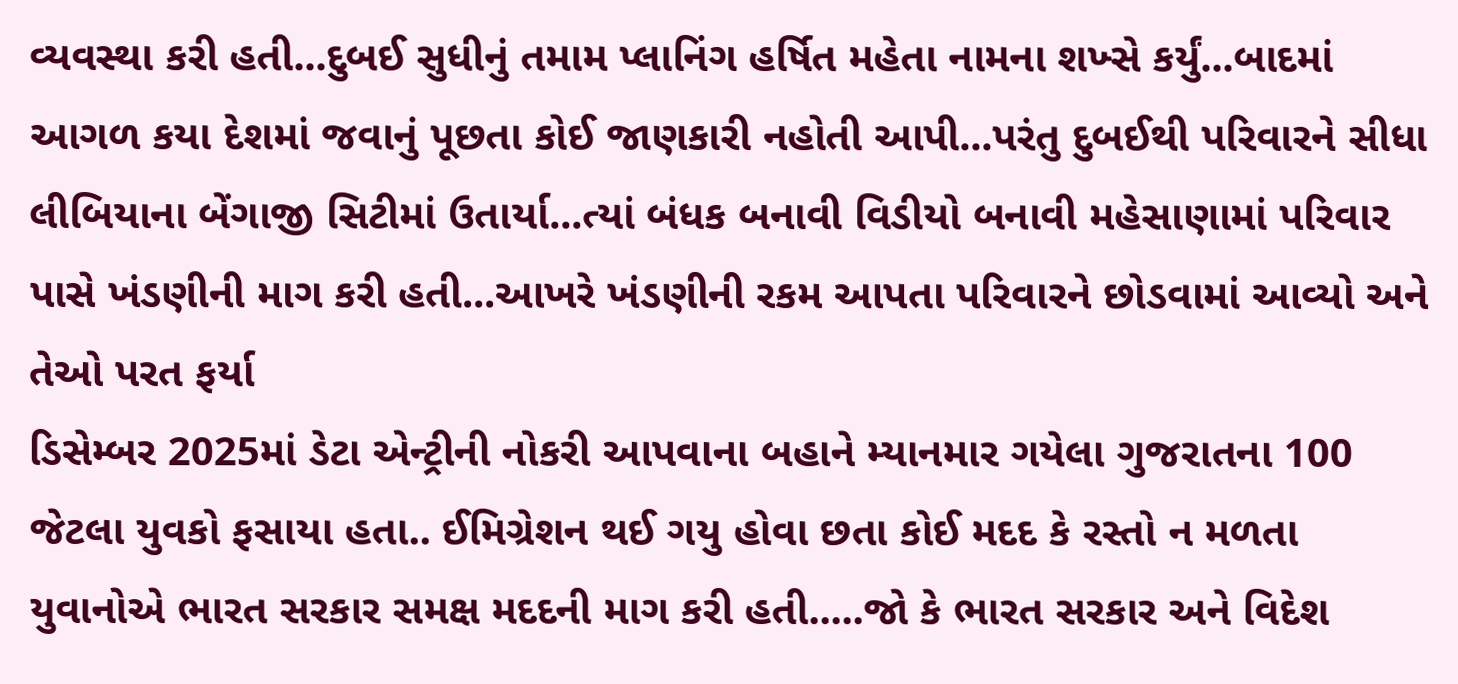વ્યવસ્થા કરી હતી...દુબઈ સુધીનું તમામ પ્લાનિંગ હર્ષિત મહેતા નામના શખ્સે કર્યું...બાદમાં આગળ કયા દેશમાં જવાનું પૂછતા કોઈ જાણકારી નહોતી આપી...પરંતુ દુબઈથી પરિવારને સીધા લીબિયાના બેંગાજી સિટીમાં ઉતાર્યા...ત્યાં બંધક બનાવી વિડીયો બનાવી મહેસાણામાં પરિવાર પાસે ખંડણીની માગ કરી હતી...આખરે ખંડણીની રકમ આપતા પરિવારને છોડવામાં આવ્યો અને તેઓ પરત ફર્યા
ડિસેમ્બર 2025માં ડેટા એન્ટ્રીની નોકરી આપવાના બહાને મ્યાનમાર ગયેલા ગુજરાતના 100 જેટલા યુવકો ફસાયા હતા.. ઈમિગ્રેશન થઈ ગયુ હોવા છતા કોઈ મદદ કે રસ્તો ન મળતા યુવાનોએ ભારત સરકાર સમક્ષ મદદની માગ કરી હતી.....જો કે ભારત સરકાર અને વિદેશ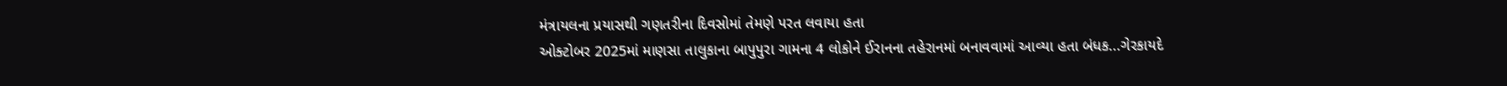મંત્રાયલના પ્રયાસથી ગણતરીના દિવસોમાં તેમણે પરત લવાયા હતા
ઓક્ટોબર 2025માં માણસા તાલુકાના બાપુપુરા ગામના 4 લોકોને ઈરાનના તહેરાનમાં બનાવવામાં આવ્યા હતા બંધક...ગેરકાયદે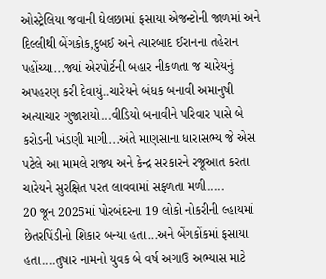ઓસ્ટ્રેલિયા જવાની ઘેલછામાં ફસાયા એજન્ટોની જાળમાં અને દિલ્લીથી બેંગકોક,દુબઈ અને ત્યારબાદ ઈરાનના તહેરાન પહોંચ્યા...જ્યાં એરપોર્ટની બહાર નીકળતા જ ચારેયનું અપહરણ કરી દેવાયું..ચારેયને બંધક બનાવી અમાનુષી અત્યાચાર ગુજારાયો...વીડિયો બનાવીને પરિવાર પાસે બે કરોડની ખંડણી માગી...અંતે માણસાના ધારાસભ્ય જે એસ પટેલે આ મામલે રાજ્ય અને કેન્દ્ર સરકારને રજૂઆત કરતા ચારેયને સુરક્ષિત પરત લાવવામાં સફળતા મળી.....
20 જૂન 2025માં પોરબંદરના 19 લોકો નોકરીની લ્હાયમાં છેતરપિંડીનો શિકાર બન્યા હતા...અને બેંગકોંકમાં ફસાયા હતા....તુષાર નામનો યુવક બે વર્ષ અગાઉ અભ્યાસ માટે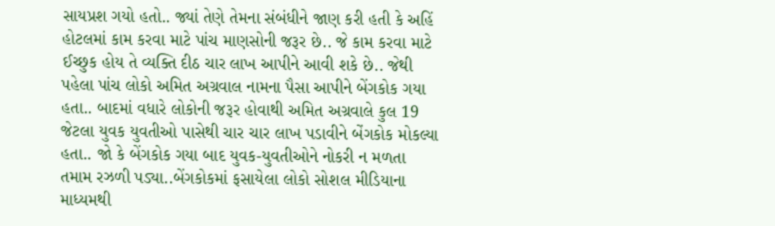સાયપ્રશ ગયો હતો.. જ્યાં તેણે તેમના સંબંધીને જાણ કરી હતી કે અહિં હોટલમાં કામ કરવા માટે પાંચ માણસોની જરૂર છે.. જે કામ કરવા માટે ઈચ્છુક હોય તે વ્યક્તિ દીઠ ચાર લાખ આપીને આવી શકે છે.. જેથી પહેલા પાંચ લોકો અમિત અગ્રવાલ નામના પૈસા આપીને બેંગકોક ગયા હતા.. બાદમાં વધારે લોકોની જરૂર હોવાથી અમિત અગ્રવાલે કુલ 19 જેટલા યુવક યુવતીઓ પાસેથી ચાર ચાર લાખ પડાવીને બેંગકોક મોકલ્યા હતા.. જો કે બેંગકોક ગયા બાદ યુવક-યુવતીઓને નોકરી ન મળતા તમામ રઝળી પડ્યા..બેંગકોકમાં ફસાયેલા લોકો સોશલ મીડિયાના માધ્યમથી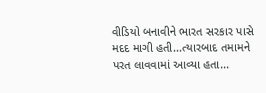વીડિયો બનાવીને ભારત સરકાર પાસે મદદ માગી હતી...ત્યારબાદ તમામને પરત લાવવામાં આવ્યા હતા...